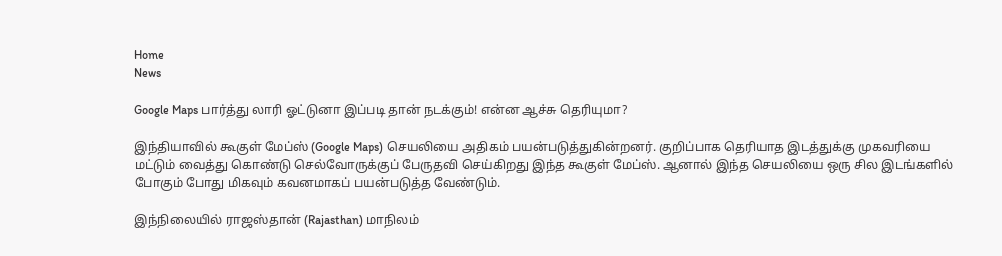Home
News

Google Maps பார்த்து லாரி ஓட்டுனா இப்படி தான் நடக்கும்! என்ன ஆச்சு தெரியுமா?

இந்தியாவில் கூகுள் மேப்ஸ் (Google Maps) செயலியை அதிகம் பயன்படுத்துகின்றனர். குறிப்பாக தெரியாத இடத்துக்கு முகவரியை மட்டும் வைத்து கொண்டு செல்வோருக்குப் பேருதவி செய்கிறது இந்த கூகுள் மேப்ஸ். ஆனால் இந்த செயலியை ஒரு சில இடங்களில் போகும் போது மிகவும் கவனமாகப் பயன்படுத்த வேண்டும்.

இந்நிலையில் ராஜஸ்தான் (Rajasthan) மாநிலம்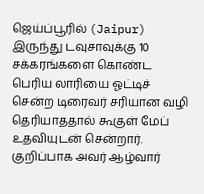ஜெய்ப்பூரில் (Jaipur) இருந்து டவுசாவுக்கு 10 சக்கரங்களை கொண்ட பெரிய லாரியை ஓட்டிச் சென்ற டிரைவர் சரியான வழி தெரியாததால் கூகுள் மேப் உதவியுடன் சென்றார். குறிப்பாக அவர் ஆழ்வார்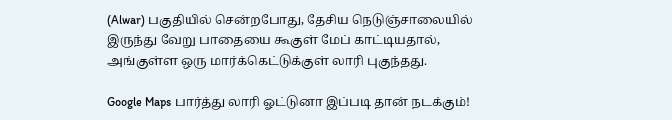(Alwar) பகுதியில் சென்றபோது, தேசிய நெடுஞ்சாலையில் இருந்து வேறு பாதையை கூகுள் மேப் காட்டியதால், அங்குள்ள ஒரு மார்க்கெட்டுக்குள் லாரி புகுந்தது.

Google Maps பார்த்து லாரி ஓட்டுனா இப்படி தான் நடக்கும்!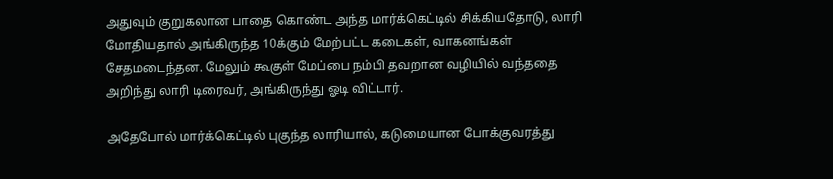அதுவும் குறுகலான பாதை கொண்ட அந்த மார்க்கெட்டில் சிக்கியதோடு, லாரி மோதியதால் அங்கிருந்த 10க்கும் மேற்பட்ட கடைகள், வாகனங்கள் சேதமடைந்தன. மேலும் கூகுள் மேப்பை நம்பி தவறான வழியில் வந்ததை அறிந்து லாரி டிரைவர், அங்கிருந்து ஓடி விட்டார்.

அதேபோல் மார்க்கெட்டில் புகுந்த லாரியால், கடுமையான போக்குவரத்து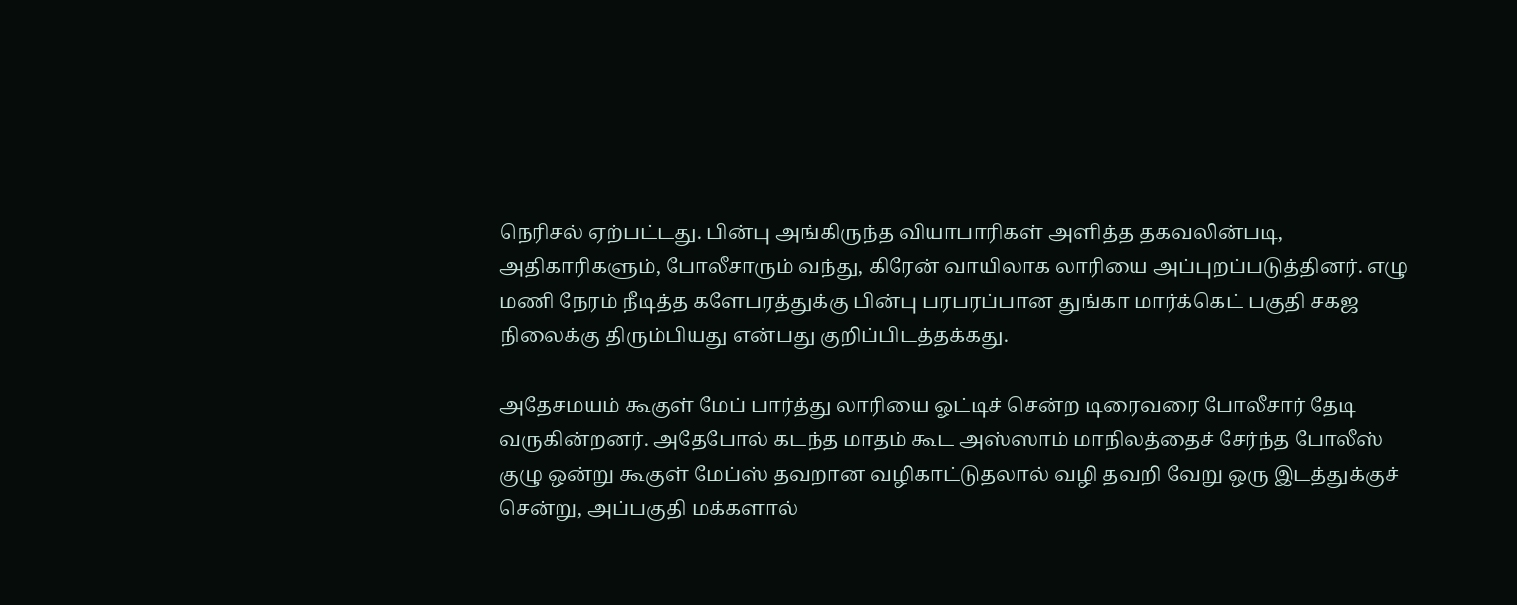நெரிசல் ஏற்பட்டது. பின்பு அங்கிருந்த வியாபாரிகள் அளித்த தகவலின்படி, அதிகாரிகளும், போலீசாரும் வந்து, கிரேன் வாயிலாக லாரியை அப்புறப்படுத்தினர். எழு மணி நேரம் நீடித்த களேபரத்துக்கு பின்பு பரபரப்பான துங்கா மார்க்கெட் பகுதி சகஜ நிலைக்கு திரும்பியது என்பது குறிப்பிடத்தக்கது.

அதேசமயம் கூகுள் மேப் பார்த்து லாரியை ஓட்டிச் சென்ற டிரைவரை போலீசார் தேடி வருகின்றனர். அதேபோல் கடந்த மாதம் கூட அஸ்ஸாம் மாநிலத்தைச் சேர்ந்த போலீஸ் குழு ஒன்று கூகுள் மேப்ஸ் தவறான வழிகாட்டுதலால் வழி தவறி வேறு ஒரு இடத்துக்குச் சென்று, அப்பகுதி மக்களால்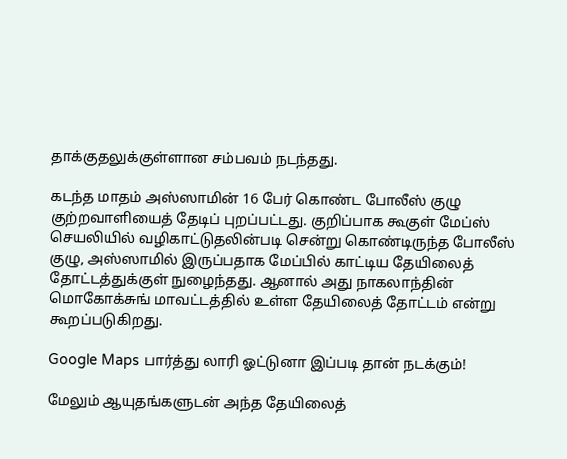தாக்குதலுக்குள்ளான சம்பவம் நடந்தது.

கடந்த மாதம் அஸ்ஸாமின் 16 பேர் கொண்ட போலீஸ் குழு குற்றவாளியைத் தேடிப் புறப்பட்டது. குறிப்பாக கூகுள் மேப்ஸ் செயலியில் வழிகாட்டுதலின்படி சென்று கொண்டிருந்த போலீஸ் குழு, அஸ்ஸாமில் இருப்பதாக மேப்பில் காட்டிய தேயிலைத் தோட்டத்துக்குள் நுழைந்தது. ஆனால் அது நாகலாந்தின் மொகோக்சுங் மாவட்டத்தில் உள்ள தேயிலைத் தோட்டம் என்று கூறப்படுகிறது.

Google Maps பார்த்து லாரி ஓட்டுனா இப்படி தான் நடக்கும்!

மேலும் ஆயுதங்களுடன் அந்த தேயிலைத்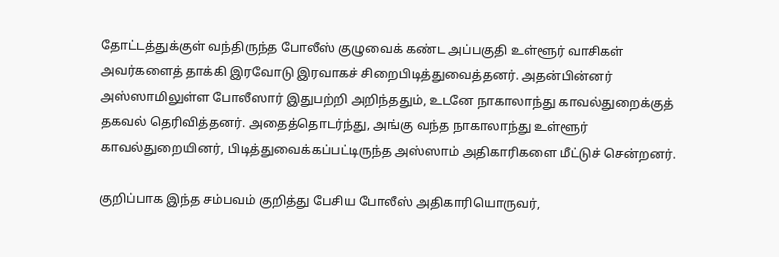தோட்டத்துக்குள் வந்திருந்த போலீஸ் குழுவைக் கண்ட அப்பகுதி உள்ளூர் வாசிகள் அவர்களைத் தாக்கி இரவோடு இரவாகச் சிறைபிடித்துவைத்தனர். அதன்பின்னர் அஸ்ஸாமிலுள்ள போலீஸார் இதுபற்றி அறிந்ததும், உடனே நாகாலாந்து காவல்துறைக்குத் தகவல் தெரிவித்தனர். அதைத்தொடர்ந்து, அங்கு வந்த நாகாலாந்து உள்ளூர் காவல்துறையினர், பிடித்துவைக்கப்பட்டிருந்த அஸ்ஸாம் அதிகாரிகளை மீட்டுச் சென்றனர்.

குறிப்பாக இந்த சம்பவம் குறித்து பேசிய போலீஸ் அதிகாரியொருவர்,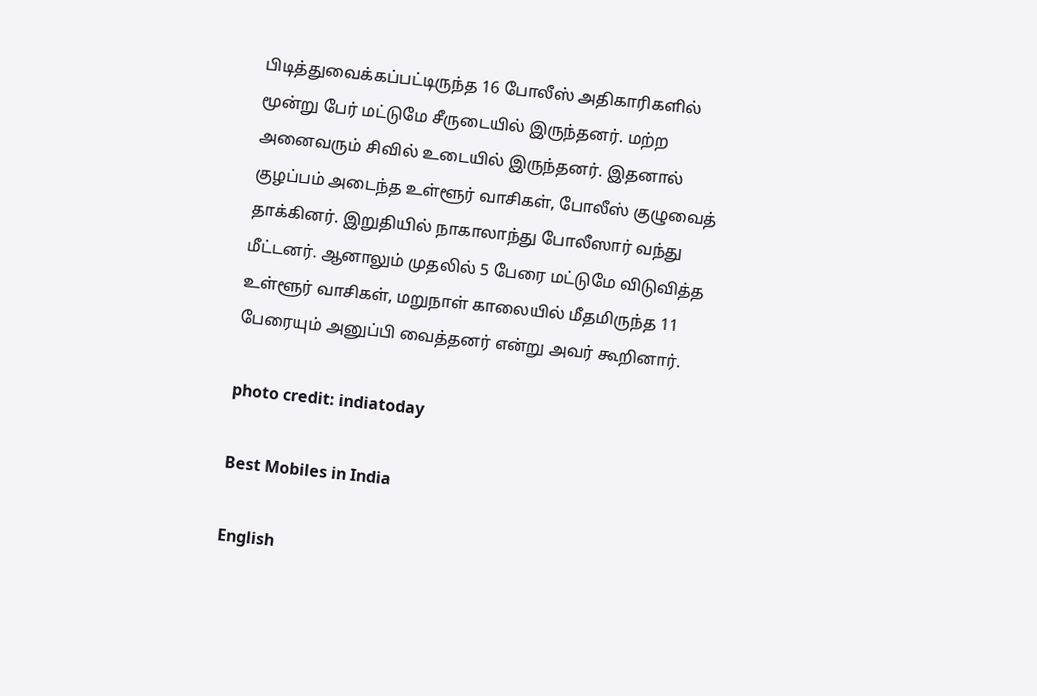பிடித்துவைக்கப்பட்டிருந்த 16 போலீஸ் அதிகாரிகளில் மூன்று பேர் மட்டுமே சீருடையில் இருந்தனர். மற்ற அனைவரும் சிவில் உடையில் இருந்தனர். இதனால் குழப்பம் அடைந்த உள்ளூர் வாசிகள், போலீஸ் குழுவைத் தாக்கினர். இறுதியில் நாகாலாந்து போலீஸார் வந்து மீட்டனர். ஆனாலும் முதலில் 5 பேரை மட்டுமே விடுவித்த உள்ளூர் வாசிகள், மறுநாள் காலையில் மீதமிருந்த 11 பேரையும் அனுப்பி வைத்தனர் என்று அவர் கூறினார்.

photo credit: indiatoday

Best Mobiles in India

English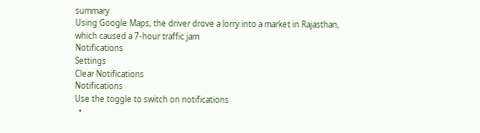summary
Using Google Maps, the driver drove a lorry into a market in Rajasthan, which caused a 7-hour traffic jam
Notifications
Settings
Clear Notifications
Notifications
Use the toggle to switch on notifications
  •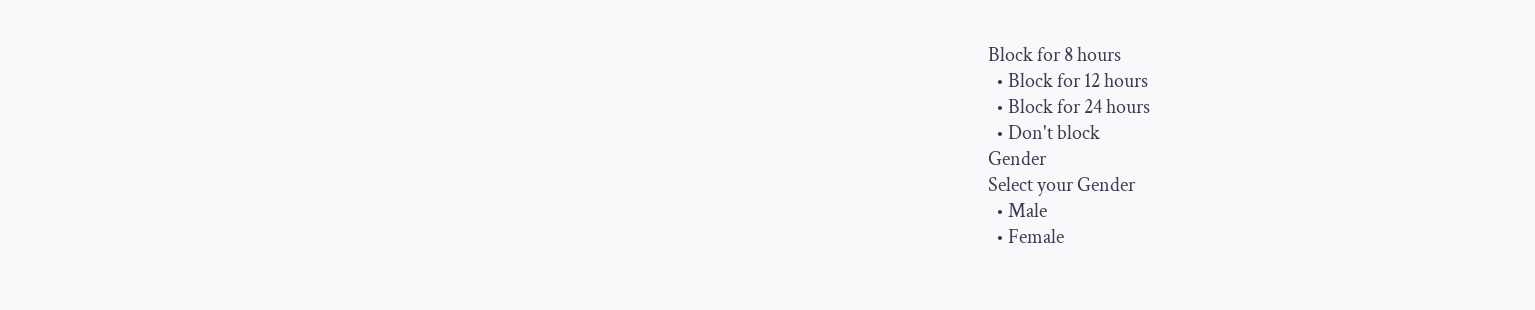Block for 8 hours
  • Block for 12 hours
  • Block for 24 hours
  • Don't block
Gender
Select your Gender
  • Male
  • Female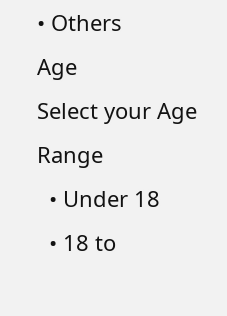• Others
Age
Select your Age Range
  • Under 18
  • 18 to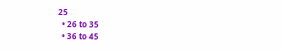25
  • 26 to 35
  • 36 to 45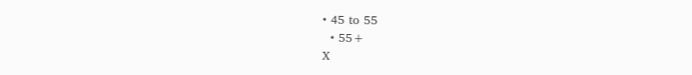• 45 to 55
  • 55+
X